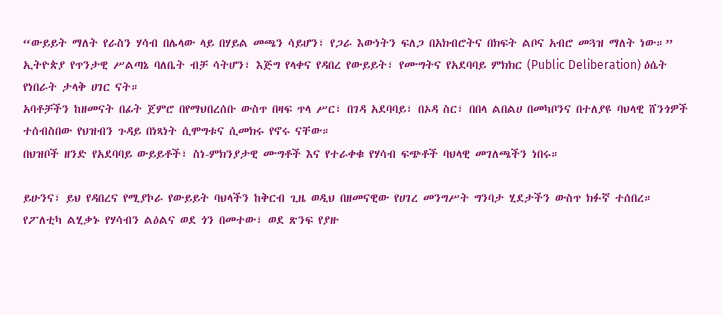“ውይይት ማለት የራስን ሃሳብ በሌላው ላይ በሃይል መጫን ሳይሆን፣ የጋራ እውነትን ፍለጋ በአክብሮትና በክፍት ልቦና አብሮ መጓዝ ማለት ነው።”
ኢትዮጵያ የጥንታዊ ሥልጣኔ ባለቤት ብቻ ሳትሆን፣ እጅግ የላቀና የዳበረ የውይይት፣ የሙግትና የአደባባይ ምክክር (Public Deliberation) ዕሴት የነበራት ታላቅ ሀገር ናት።
አባቶቻችን ከዘመናት በፊት ጀምሮ በየማህበረሰቡ ውስጥ በዛፍ ጥላ ሥር፣ በገዳ አደባባይ፣ በኦዳ ስር፣ በበላ ልበልሀ በመካቦንና በተለያዩ ባህላዊ ሸንጎዎች ተሰብስበው የህዝብን ጉዳይ በነጻነት ሲሞግቱና ሲመክሩ የኖሩ ናቸው።
በህዝቦች ዘንድ የአደባባይ ውይይቶች፣ ስነ-ምክንያታዊ ሙግቶች እና የተራቀቁ የሃሳብ ፍጭቶች ባህላዊ መገለጫችን ነበሩ።

ይሁንና፣ ይህ የዳበረና የሚያኮራ የውይይት ባህላችን ከቅርብ ጊዜ ወዲህ በዘመናዊው የሀገረ መንግሥት ግንባታ ሂደታችን ውስጥ ክፉኛ ተሰበረ።
የፖለቲካ ልሂቃኑ የሃሳብን ልዕልና ወደ ጎን በመተው፣ ወደ ጽንፍ የያዙ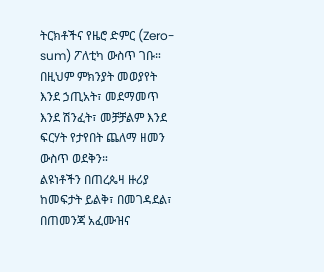ትርክቶችና የዜሮ ድምር (Zero-sum) ፖለቲካ ውስጥ ገቡ።
በዚህም ምክንያት መወያየት እንደ ኃጢአት፣ መደማመጥ እንደ ሽንፈት፣ መቻቻልም እንደ ፍርሃት የታየበት ጨለማ ዘመን ውስጥ ወደቅን።
ልዩነቶችን በጠረጴዛ ዙሪያ ከመፍታት ይልቅ፣ በመገዳደል፣ በጠመንጃ አፈሙዝና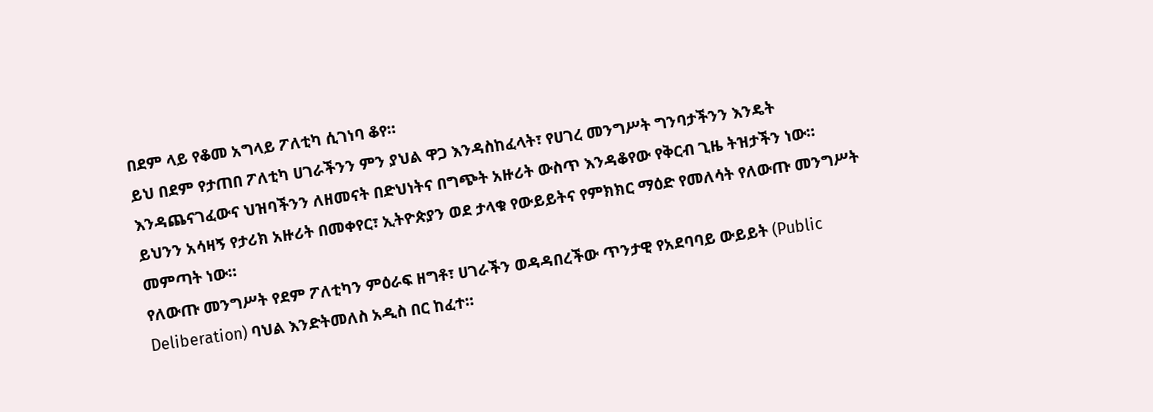በደም ላይ የቆመ አግላይ ፖለቲካ ሲገነባ ቆየ።
ይህ በደም የታጠበ ፖለቲካ ሀገራችንን ምን ያህል ዋጋ እንዳስከፈላት፣ የሀገረ መንግሥት ግንባታችንን እንዴት እንዳጨናገፈውና ህዝባችንን ለዘመናት በድህነትና በግጭት አዙሪት ውስጥ እንዳቆየው የቅርብ ጊዜ ትዝታችን ነው።
ይህንን አሳዛኝ የታሪክ አዙሪት በመቀየር፣ ኢትዮጵያን ወደ ታላቁ የውይይትና የምክክር ማዕድ የመለሳት የለውጡ መንግሥት መምጣት ነው።
የለውጡ መንግሥት የደም ፖለቲካን ምዕራፍ ዘግቶ፣ ሀገራችን ወዳዳበረችው ጥንታዊ የአደባባይ ውይይት (Public Deliberation) ባህል እንድትመለስ አዲስ በር ከፈተ።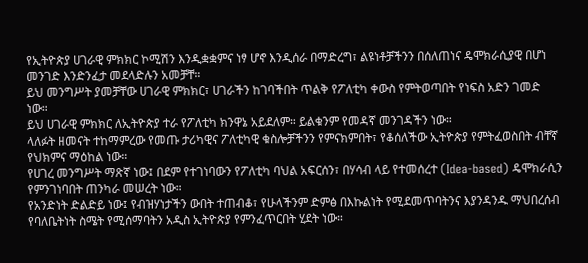የኢትዮጵያ ሀገራዊ ምክክር ኮሚሽን እንዲቋቋምና ነፃ ሆኖ እንዲሰራ በማድረግ፣ ልዩነቶቻችንን በሰለጠነና ዴሞክራሲያዊ በሆነ መንገድ እንድንፈታ መደላድሉን አመቻቸ።
ይህ መንግሥት ያመቻቸው ሀገራዊ ምክክር፣ ሀገራችን ከገባችበት ጥልቅ የፖለቲካ ቀውስ የምትወጣበት የነፍስ አድን ገመድ ነው።
ይህ ሀገራዊ ምክክር ለኢትዮጵያ ተራ የፖለቲካ ክንዋኔ አይደለም። ይልቁንም የመዳኛ መንገዳችን ነው።
ላለፉት ዘመናት ተከማምረው የመጡ ታሪካዊና ፖለቲካዊ ቁስሎቻችንን የምናክምበት፣ የቆሰለችው ኢትዮጵያ የምትፈወስበት ብቸኛ የህክምና ማዕከል ነው።
የሀገረ መንግሥት ማጽኛ ነው፤ በደም የተገነባውን የፖለቲካ ባህል አፍርሰን፣ በሃሳብ ላይ የተመሰረተ (Idea-based) ዴሞክራሲን የምንገነባበት ጠንካራ መሠረት ነው።
የአንድነት ድልድይ ነው፤ የብዝሃነታችን ውበት ተጠብቆ፣ የሁላችንም ድምፅ በእኩልነት የሚደመጥባትንና እያንዳንዱ ማህበረሰብ የባለቤትነት ስሜት የሚሰማባትን አዲስ ኢትዮጵያ የምንፈጥርበት ሂደት ነው።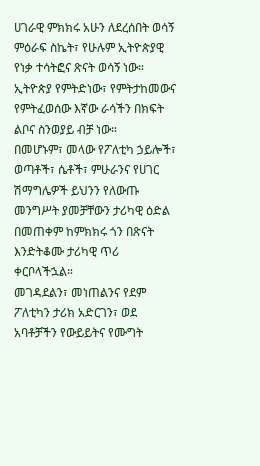ሀገራዊ ምክክሩ አሁን ለደረሰበት ወሳኝ ምዕራፍ ስኬት፣ የሁሉም ኢትዮጵያዊ የነቃ ተሳትፎና ጽናት ወሳኝ ነው።
ኢትዮጵያ የምትድነው፣ የምትታከመውና የምትፈወሰው እኛው ራሳችን በክፍት ልቦና ስንወያይ ብቻ ነው።
በመሆኑም፣ መላው የፖለቲካ ኃይሎች፣ ወጣቶች፣ ሴቶች፣ ምሁራንና የሀገር ሽማግሌዎች ይህንን የለውጡ መንግሥት ያመቻቸውን ታሪካዊ ዕድል በመጠቀም ከምክክሩ ጎን በጽናት እንድትቆሙ ታሪካዊ ጥሪ ቀርቦላችኋል።
መገዳደልን፣ መነጠልንና የደም ፖለቲካን ታሪክ አድርገን፣ ወደ አባቶቻችን የውይይትና የሙግት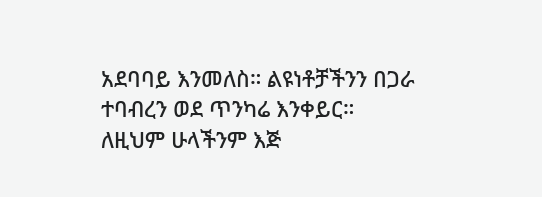አደባባይ እንመለስ። ልዩነቶቻችንን በጋራ ተባብረን ወደ ጥንካሬ እንቀይር።
ለዚህም ሁላችንም እጅ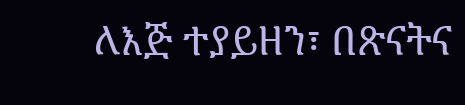ለእጅ ተያይዘን፣ በጽናትና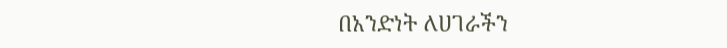በአንድነት ለሀገራችን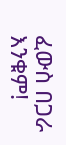ፈውስ በጋራ እንቁም!